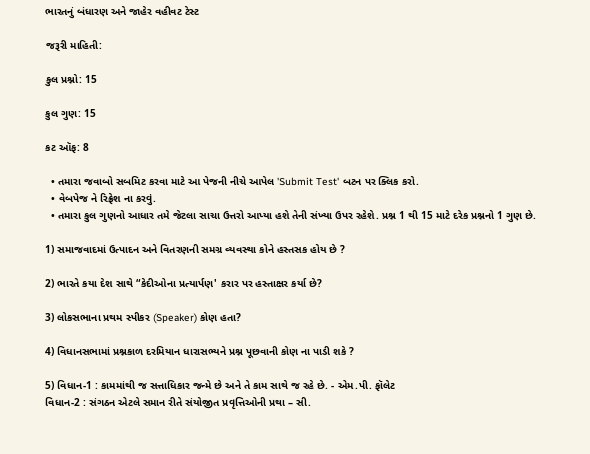ભારતનું બંધારણ અને જાહેર વહીવટ ટેસ્ટ

જરૂરી માહિતી:

કુલ પ્રશ્નો: 15

કુલ ગુણ: 15

કટ ઑફ: 8

  • તમારા જવાબો સબમિટ કરવા માટે આ પેજની નીચે આપેલ 'Submit Test' બટન પર ક્લિક કરો.
  • વેબપેજ ને રિફ્રેશ ના કરવું.
  • તમારા કુલ ગુણનો આધાર તમે જેટલા સાચા ઉત્તરો આપ્યા હશે તેની સંખ્યા ઉપર રહેશે. પ્રશ્ન 1 થી 15 માટે દરેક પ્રશ્નનો 1 ગુણ છે.

1) સમાજવાદમાં ઉત્પાદન અને વિતરણની સમગ્ર વ્યવસ્થા કોને હસ્તસક હોય છે ?

2) ભારતે કયા દેશ સાથે “કેદીઓના પ્રત્યાર્પણ' કરાર પર હસ્તાક્ષર કર્યા છે?

3) લોકસભાના પ્રથમ સ્પીકર (Speaker) કોણ હતા?

4) વિધાનસભામાં પ્રશ્નકાળ દરમિયાન ધારાસભ્યને પ્રશ્ન પૂછવાની કોણ ના પાડી શકે ?

5) વિધાન-1 : કામમાંથી જ સત્તાધિકાર જન્મે છે અને તે કામ સાથે જ રહે છે. - એમ.પી. ફૉલેટ
વિધાન-2 : સંગઠન એટલે સમાન રીતે સંયોજીત પ્રવૃત્તિઓની પ્રથા – સી.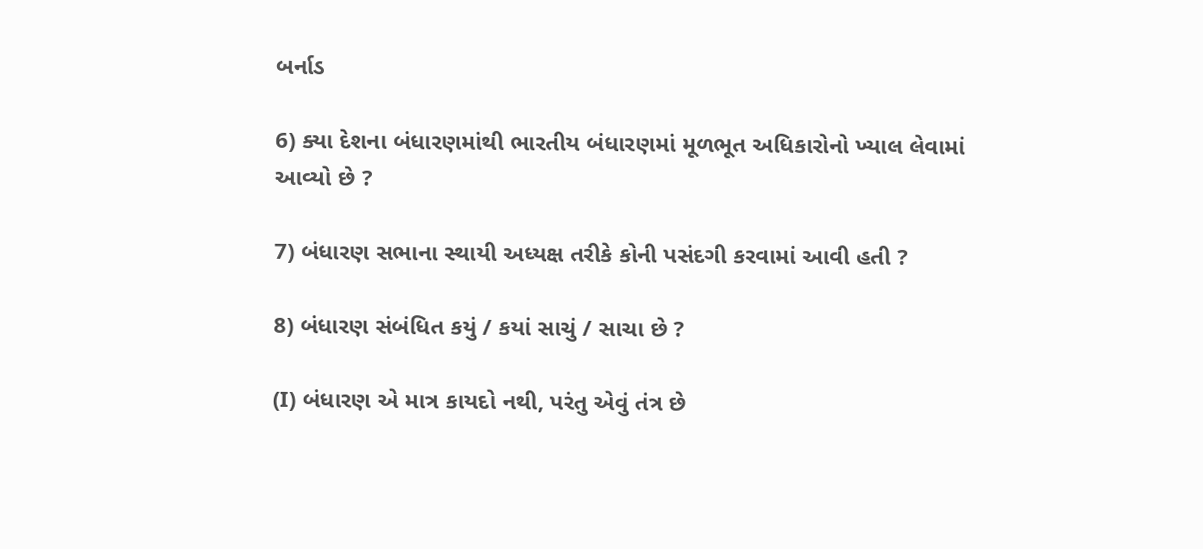બર્નાડ

6) ક્યા દેશના બંધારણમાંથી ભારતીય બંધારણમાં મૂળભૂત અધિકારોનો ખ્યાલ લેવામાં આવ્યો છે ?

7) બંધારણ સભાના સ્થાયી અધ્યક્ષ તરીકે કોની પસંદગી કરવામાં આવી હતી ?

8) બંધારણ સંબંધિત કયું / કયાં સાચું / સાચા છે ?

(I) બંધારણ એ માત્ર કાયદો નથી, પરંતુ એવું તંત્ર છે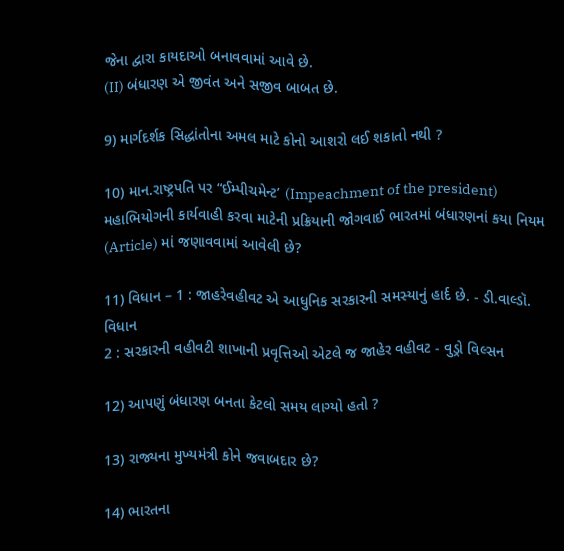જેના દ્વારા કાયદાઓ બનાવવામાં આવે છે.
(II) બંધારણ એ જીવંત અને સજીવ બાબત છે.

9) માર્ગદર્શક સિદ્ધાંતોના અમલ માટે કોનો આશરો લઈ શકાતો નથી ?

10) માન.રાષ્ટ્રપતિ પર “ઈમ્પીચમેન્ટ’ (Impeachment of the president) મહાભિયોગની કાર્યવાહી કરવા માટેની પ્રક્રિયાની જોગવાઈ ભારતમાં બંધારણનાં કયા નિયમ (Article) માં જણાવવામાં આવેલી છે?

11) વિધાન – 1 : જાહરેવહીવટ એ આધુનિક સરકારની સમસ્યાનું હાર્દ છે. - ડી.વાલ્ડૉ. વિધાન
2 : સરકારની વહીવટી શાખાની પ્રવૃત્તિઓ એટલે જ જાહેર વહીવટ - વુડ્રો વિલ્સન

12) આપણું બંધારણ બનતા કેટલો સમય લાગ્યો હતો ?

13) રાજ્યના મુખ્યમંત્રી કોને જવાબદાર છે?

14) ભારતના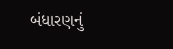બંધારણનું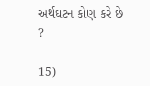અર્થઘટન કોણ કરે છે ?

15)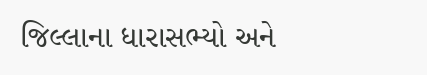જિલ્લાના ધારાસભ્યો અને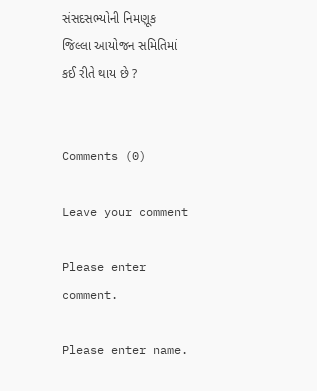સંસદસભ્યોની નિમણૂક જિલ્લા આયોજન સમિતિમાં કઈ રીતે થાય છે ?


Comments (0)

Leave your comment

Please enter comment.

Please enter name.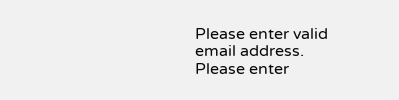Please enter valid email address.
Please enter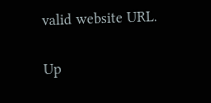valid website URL.

Up